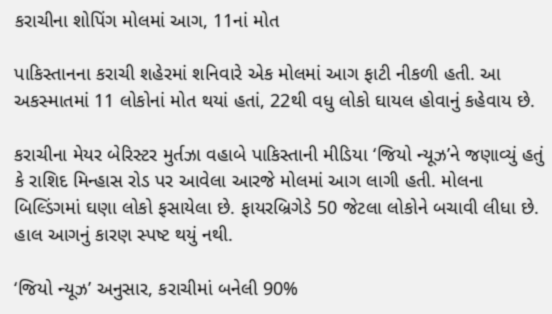કરાચીના શોપિંગ મોલમાં આગ, 11નાં મોત

પાકિસ્તાનના કરાચી શહેરમાં શનિવારે એક મોલમાં આગ ફાટી નીકળી હતી. આ અકસ્માતમાં 11 લોકોનાં મોત થયાં હતાં, 22થી વધુ લોકો ઘાયલ હોવાનું કહેવાય છે.

કરાચીના મેયર બેરિસ્ટર મુર્તઝા વહાબે પાકિસ્તાની મીડિયા ‘જિયો ન્યૂઝ’ને જણાવ્યું હતું કે રાશિદ મિન્હાસ રોડ પર આવેલા આરજે મોલમાં આગ લાગી હતી. મોલના બિલ્ડિંગમાં ઘણા લોકો ફસાયેલા છે. ફાયરબ્રિગેડે 50 જેટલા લોકોને બચાવી લીધા છે. હાલ આગનું કારણ સ્પષ્ટ થયું નથી.

‘જિયો ન્યૂઝ’ અનુસાર, કરાચીમાં બનેલી 90%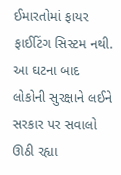ઈમારતોમાં ફાયર ફાઈટિંગ સિસ્ટમ નથી. આ ઘટના બાદ લોકોની સુરક્ષાને લઈને સરકાર પર સવાલો ઊઠી રહ્યા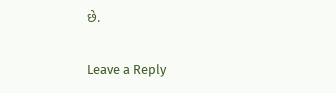છે.

Leave a Reply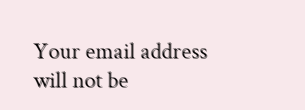Your email address will not be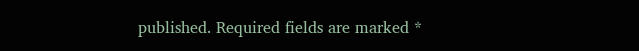published. Required fields are marked *